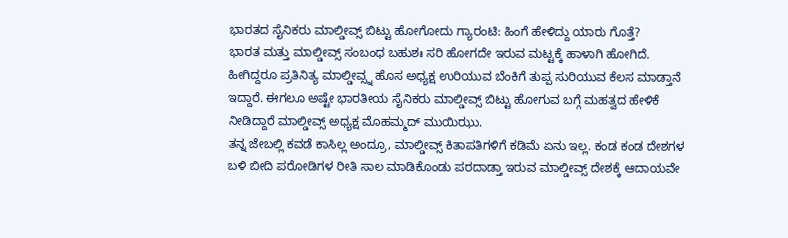ಭಾರತದ ಸೈನಿಕರು ಮಾಲ್ಡೀವ್ಸ್ ಬಿಟ್ಟು ಹೋಗೋದು ಗ್ಯಾರಂಟಿ: ಹಿಂಗೆ ಹೇಳಿದ್ದು ಯಾರು ಗೊತ್ತೆ?
ಭಾರತ ಮತ್ತು ಮಾಲ್ಡೀವ್ಸ್ ಸಂಬಂಧ ಬಹುಶಃ ಸರಿ ಹೋಗದೇ ಇರುವ ಮಟ್ಟಕ್ಕೆ ಹಾಳಾಗಿ ಹೋಗಿದೆ. ಹೀಗಿದ್ದರೂ ಪ್ರತಿನಿತ್ಯ ಮಾಲ್ಡೀವ್ಸ್ನ ಹೊಸ ಅಧ್ಯಕ್ಷ ಉರಿಯುವ ಬೆಂಕಿಗೆ ತುಪ್ಪ ಸುರಿಯುವ ಕೆಲಸ ಮಾಡ್ತಾನೆ ಇದ್ದಾರೆ. ಈಗಲೂ ಅಷ್ಟೇ ಭಾರತೀಯ ಸೈನಿಕರು ಮಾಲ್ಡೀವ್ಸ್ ಬಿಟ್ಟು ಹೋಗುವ ಬಗ್ಗೆ ಮಹತ್ವದ ಹೇಳಿಕೆ ನೀಡಿದ್ದಾರೆ ಮಾಲ್ಡೀವ್ಸ್ ಅಧ್ಯಕ್ಷ ಮೊಹಮ್ಮದ್ ಮುಯಿಝು.
ತನ್ನ ಜೇಬಲ್ಲಿ ಕವಡೆ ಕಾಸಿಲ್ಲ ಅಂದ್ರೂ, ಮಾಲ್ಡೀವ್ಸ್ ಕಿತಾಪತಿಗಳಿಗೆ ಕಡಿಮೆ ಏನು ಇಲ್ಲ. ಕಂಡ ಕಂಡ ದೇಶಗಳ ಬಳಿ ಬೀದಿ ಪರೋಡಿಗಳ ರೀತಿ ಸಾಲ ಮಾಡಿಕೊಂಡು ಪರದಾಡ್ತಾ ಇರುವ ಮಾಲ್ಡೀವ್ಸ್ ದೇಶಕ್ಕೆ ಆದಾಯವೇ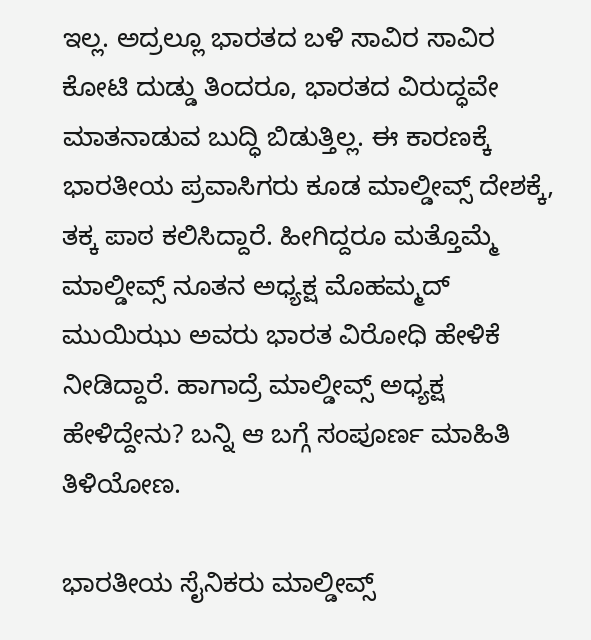ಇಲ್ಲ. ಅದ್ರಲ್ಲೂ ಭಾರತದ ಬಳಿ ಸಾವಿರ ಸಾವಿರ ಕೋಟಿ ದುಡ್ಡು ತಿಂದರೂ, ಭಾರತದ ವಿರುದ್ಧವೇ ಮಾತನಾಡುವ ಬುದ್ಧಿ ಬಿಡುತ್ತಿಲ್ಲ. ಈ ಕಾರಣಕ್ಕೆ ಭಾರತೀಯ ಪ್ರವಾಸಿಗರು ಕೂಡ ಮಾಲ್ಡೀವ್ಸ್ ದೇಶಕ್ಕೆ, ತಕ್ಕ ಪಾಠ ಕಲಿಸಿದ್ದಾರೆ. ಹೀಗಿದ್ದರೂ ಮತ್ತೊಮ್ಮೆ ಮಾಲ್ಡೀವ್ಸ್ ನೂತನ ಅಧ್ಯಕ್ಷ ಮೊಹಮ್ಮದ್ ಮುಯಿಝು ಅವರು ಭಾರತ ವಿರೋಧಿ ಹೇಳಿಕೆ ನೀಡಿದ್ದಾರೆ. ಹಾಗಾದ್ರೆ ಮಾಲ್ಡೀವ್ಸ್ ಅಧ್ಯಕ್ಷ ಹೇಳಿದ್ದೇನು? ಬನ್ನಿ ಆ ಬಗ್ಗೆ ಸಂಪೂರ್ಣ ಮಾಹಿತಿ ತಿಳಿಯೋಣ.

ಭಾರತೀಯ ಸೈನಿಕರು ಮಾಲ್ಡೀವ್ಸ್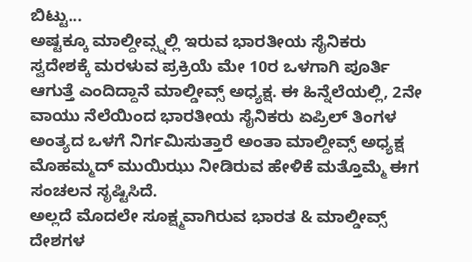ಬಿಟ್ಟು...
ಅಷ್ಟಕ್ಕೂ ಮಾಲ್ದೀವ್ಸ್ನಲ್ಲಿ ಇರುವ ಭಾರತೀಯ ಸೈನಿಕರು ಸ್ವದೇಶಕ್ಕೆ ಮರಳುವ ಪ್ರಕ್ರಿಯೆ ಮೇ 10ರ ಒಳಗಾಗಿ ಪೂರ್ತಿ ಆಗುತ್ತೆ ಎಂದಿದ್ದಾನೆ ಮಾಲ್ಡೀವ್ಸ್ ಅಧ್ಯಕ್ಷ. ಈ ಹಿನ್ನೆಲೆಯಲ್ಲಿ, 2ನೇ ವಾಯು ನೆಲೆಯಿಂದ ಭಾರತೀಯ ಸೈನಿಕರು ಏಪ್ರಿಲ್ ತಿಂಗಳ ಅಂತ್ಯದ ಒಳಗೆ ನಿರ್ಗಮಿಸುತ್ತಾರೆ ಅಂತಾ ಮಾಲ್ದೀವ್ಸ್ ಅಧ್ಯಕ್ಷ ಮೊಹಮ್ಮದ್ ಮುಯಿಝು ನೀಡಿರುವ ಹೇಳಿಕೆ ಮತ್ತೊಮ್ಮೆ ಈಗ ಸಂಚಲನ ಸೃಷ್ಟಿಸಿದೆ.
ಅಲ್ಲದೆ ಮೊದಲೇ ಸೂಕ್ಷ್ಮವಾಗಿರುವ ಭಾರತ & ಮಾಲ್ಡೀವ್ಸ್ ದೇಶಗಳ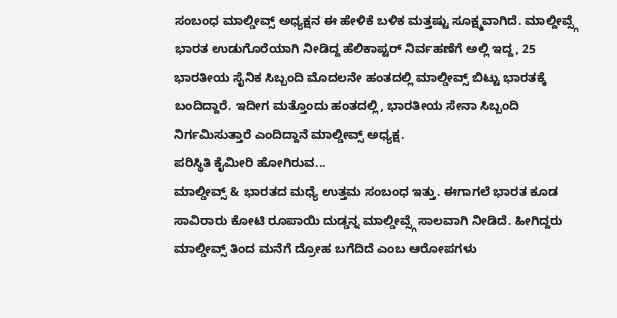ಸಂಬಂಧ ಮಾಲ್ಡೀವ್ಸ್ ಅಧ್ಯಕ್ಷನ ಈ ಹೇಳಿಕೆ ಬಳಿಕ ಮತ್ತಷ್ಟು ಸೂಕ್ಷ್ಮವಾಗಿದೆ. ಮಾಲ್ದೀವ್ಸ್ಗೆ ಭಾರತ ಉಡುಗೊರೆಯಾಗಿ ನೀಡಿದ್ದ ಹೆಲಿಕಾಪ್ಟರ್ ನಿರ್ವಹಣೆಗೆ ಅಲ್ಲಿ ಇದ್ದ, 25 ಭಾರತೀಯ ಸೈನಿಕ ಸಿಬ್ಬಂದಿ ಮೊದಲನೇ ಹಂತದಲ್ಲಿ ಮಾಲ್ಡೀವ್ಸ್ ಬಿಟ್ಟು ಭಾರತಕ್ಕೆ ಬಂದಿದ್ದಾರೆ. ಇದೀಗ ಮತ್ತೊಂದು ಹಂತದಲ್ಲಿ, ಭಾರತೀಯ ಸೇನಾ ಸಿಬ್ಬಂದಿ ನಿರ್ಗಮಿಸುತ್ತಾರೆ ಎಂದಿದ್ದಾನೆ ಮಾಲ್ಡೀವ್ಸ್ ಅಧ್ಯಕ್ಷ.
ಪರಿಸ್ಥಿತಿ ಕೈಮೀರಿ ಹೋಗಿರುವ...
ಮಾಲ್ಡೀವ್ಸ್ & ಭಾರತದ ಮಧ್ಯೆ ಉತ್ತಮ ಸಂಬಂಧ ಇತ್ತು. ಈಗಾಗಲೆ ಭಾರತ ಕೂಡ ಸಾವಿರಾರು ಕೋಟಿ ರೂಪಾಯಿ ದುಡ್ಡನ್ನ ಮಾಲ್ಡೀವ್ಸ್ಗೆ ಸಾಲವಾಗಿ ನೀಡಿದೆ. ಹೀಗಿದ್ದರು ಮಾಲ್ಡೀವ್ಸ್ ತಿಂದ ಮನೆಗೆ ದ್ರೋಹ ಬಗೆದಿದೆ ಎಂಬ ಆರೋಪಗಳು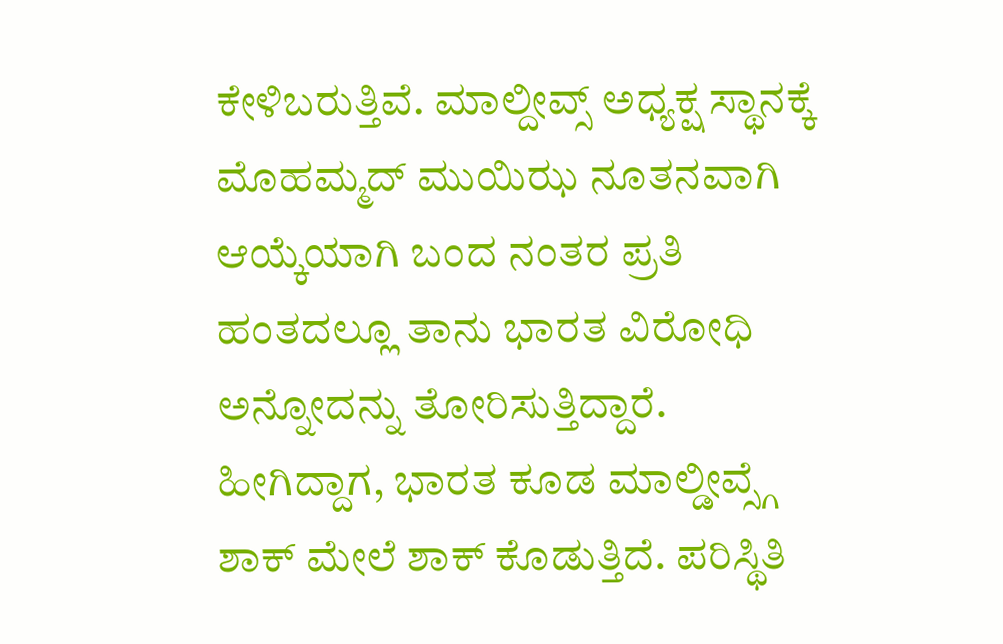ಕೇಳಿಬರುತ್ತಿವೆ. ಮಾಲ್ದೀವ್ಸ್ ಅಧ್ಯಕ್ಷ ಸ್ಥಾನಕ್ಕೆ ಮೊಹಮ್ಮದ್ ಮುಯಿಝ ನೂತನವಾಗಿ ಆಯ್ಕೆಯಾಗಿ ಬಂದ ನಂತರ ಪ್ರತಿ ಹಂತದಲ್ಲೂ ತಾನು ಭಾರತ ವಿರೋಧಿ ಅನ್ನೋದನ್ನು ತೋರಿಸುತ್ತಿದ್ದಾರೆ. ಹೀಗಿದ್ದಾಗ, ಭಾರತ ಕೂಡ ಮಾಲ್ಡೀವ್ಸ್ಗೆ ಶಾಕ್ ಮೇಲೆ ಶಾಕ್ ಕೊಡುತ್ತಿದೆ. ಪರಿಸ್ಥಿತಿ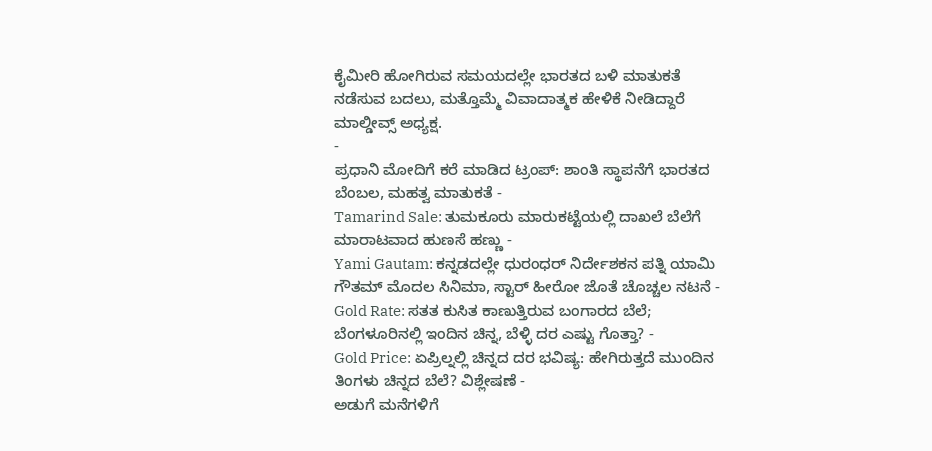ಕೈಮೀರಿ ಹೋಗಿರುವ ಸಮಯದಲ್ಲೇ ಭಾರತದ ಬಳಿ ಮಾತುಕತೆ ನಡೆಸುವ ಬದಲು, ಮತ್ತೊಮ್ಮೆ ವಿವಾದಾತ್ಮಕ ಹೇಳಿಕೆ ನೀಡಿದ್ದಾರೆ ಮಾಲ್ಡೀವ್ಸ್ ಅಧ್ಯಕ್ಷ.
-
ಪ್ರಧಾನಿ ಮೋದಿಗೆ ಕರೆ ಮಾಡಿದ ಟ್ರಂಪ್: ಶಾಂತಿ ಸ್ಥಾಪನೆಗೆ ಭಾರತದ ಬೆಂಬಲ, ಮಹತ್ವ ಮಾತುಕತೆ -
Tamarind Sale: ತುಮಕೂರು ಮಾರುಕಟ್ಟೆಯಲ್ಲಿ ದಾಖಲೆ ಬೆಲೆಗೆ ಮಾರಾಟವಾದ ಹುಣಸೆ ಹಣ್ಣು -
Yami Gautam: ಕನ್ನಡದಲ್ಲೇ ಧುರಂಧರ್ ನಿರ್ದೇಶಕನ ಪತ್ನಿ ಯಾಮಿ ಗೌತಮ್ ಮೊದಲ ಸಿನಿಮಾ, ಸ್ಟಾರ್ ಹೀರೋ ಜೊತೆ ಚೊಚ್ಚಲ ನಟನೆ -
Gold Rate: ಸತತ ಕುಸಿತ ಕಾಣುತ್ತಿರುವ ಬಂಗಾರದ ಬೆಲೆ; ಬೆಂಗಳೂರಿನಲ್ಲಿ ಇಂದಿನ ಚಿನ್ನ, ಬೆಳ್ಳಿ ದರ ಎಷ್ಟು ಗೊತ್ತಾ? -
Gold Price: ಏಪ್ರಿಲ್ನಲ್ಲಿ ಚಿನ್ನದ ದರ ಭವಿಷ್ಯ: ಹೇಗಿರುತ್ತದೆ ಮುಂದಿನ ತಿಂಗಳು ಚಿನ್ನದ ಬೆಲೆ? ವಿಶ್ಲೇಷಣೆ -
ಅಡುಗೆ ಮನೆಗಳಿಗೆ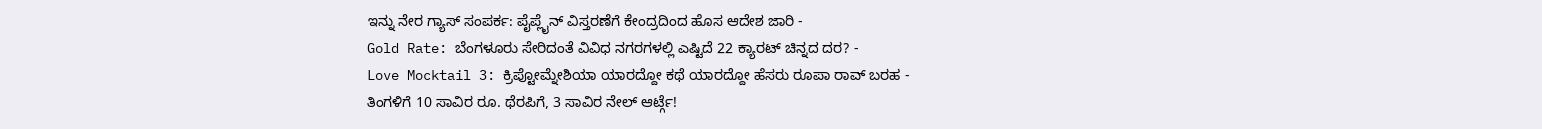ಇನ್ನು ನೇರ ಗ್ಯಾಸ್ ಸಂಪರ್ಕ: ಪೈಪ್ಲೈನ್ ವಿಸ್ತರಣೆಗೆ ಕೇಂದ್ರದಿಂದ ಹೊಸ ಆದೇಶ ಜಾರಿ -
Gold Rate: ಬೆಂಗಳೂರು ಸೇರಿದಂತೆ ವಿವಿಧ ನಗರಗಳಲ್ಲಿ ಎಷ್ಟಿದೆ 22 ಕ್ಯಾರಟ್ ಚಿನ್ನದ ದರ? -
Love Mocktail 3: ಕ್ರಿಪ್ಟೋಮ್ನೇಶಿಯಾ ಯಾರದ್ದೋ ಕಥೆ ಯಾರದ್ದೋ ಹೆಸರು ರೂಪಾ ರಾವ್ ಬರಹ -
ತಿಂಗಳಿಗೆ 10 ಸಾವಿರ ರೂ. ಥೆರಪಿಗೆ, 3 ಸಾವಿರ ನೇಲ್ ಆರ್ಟ್ಗೆ!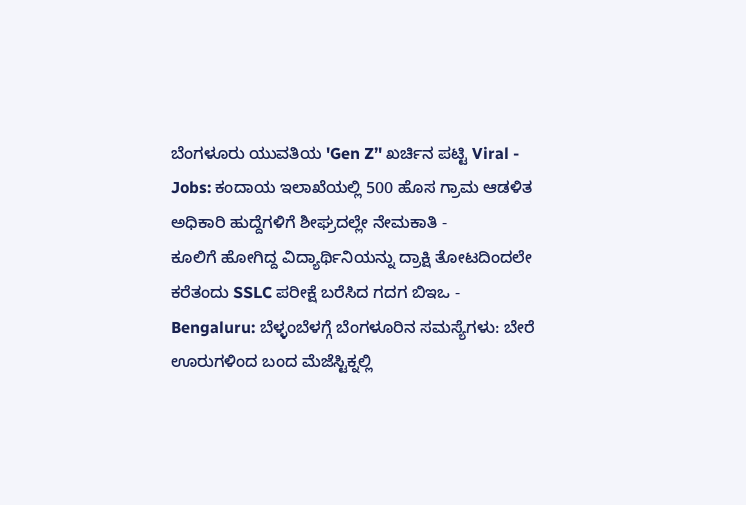ಬೆಂಗಳೂರು ಯುವತಿಯ 'Gen Z’' ಖರ್ಚಿನ ಪಟ್ಟಿ Viral -
Jobs: ಕಂದಾಯ ಇಲಾಖೆಯಲ್ಲಿ 500 ಹೊಸ ಗ್ರಾಮ ಆಡಳಿತ ಅಧಿಕಾರಿ ಹುದ್ದೆಗಳಿಗೆ ಶೀಘ್ರದಲ್ಲೇ ನೇಮಕಾತಿ -
ಕೂಲಿಗೆ ಹೋಗಿದ್ದ ವಿದ್ಯಾರ್ಥಿನಿಯನ್ನು ದ್ರಾಕ್ಷಿ ತೋಟದಿಂದಲೇ ಕರೆತಂದು SSLC ಪರೀಕ್ಷೆ ಬರೆಸಿದ ಗದಗ ಬಿಇಒ -
Bengaluru: ಬೆಳ್ಳಂಬೆಳಗ್ಗೆ ಬೆಂಗಳೂರಿನ ಸಮಸ್ಯೆಗಳು: ಬೇರೆ ಊರುಗಳಿಂದ ಬಂದ ಮೆಜೆಸ್ಟಿಕ್ನಲ್ಲಿ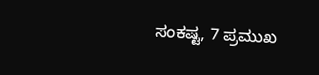ಸಂಕಷ್ಟ, 7 ಪ್ರಮುಖ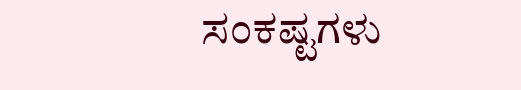ಸಂಕಷ್ಟಗಳು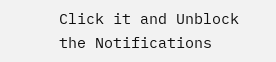Click it and Unblock the Notifications